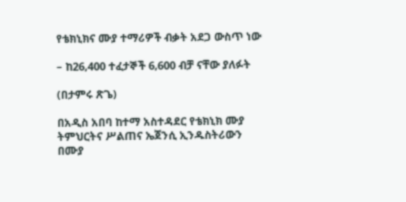የቴክኒክና ሙያ ተማሪዎች ብቃት አደጋ ውስጥ ነው

– ከ26,400 ተፈታኞች 6,600 ብቻ ናቸው ያለፉት

(በታምሩ ጽጌ)

በአዲስ አበባ ከተማ አስተዳደር የቴክኒክ ሙያ ትምህርትና ሥልጠና ኤጀንሲ ኢንዱስትሪውን በሙያ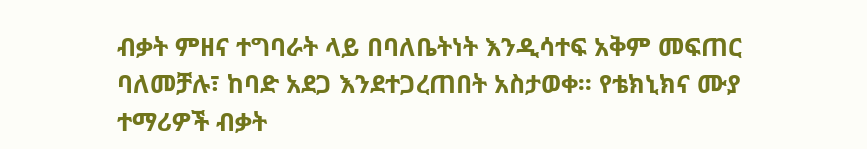ብቃት ምዘና ተግባራት ላይ በባለቤትነት እንዲሳተፍ አቅም መፍጠር ባለመቻሉ፣ ከባድ አደጋ እንደተጋረጠበት አስታወቀ፡፡ የቴክኒክና ሙያ ተማሪዎች ብቃት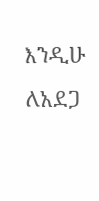እንዲሁ ለአደጋ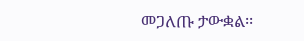መጋለጡ ታውቋል፡፡